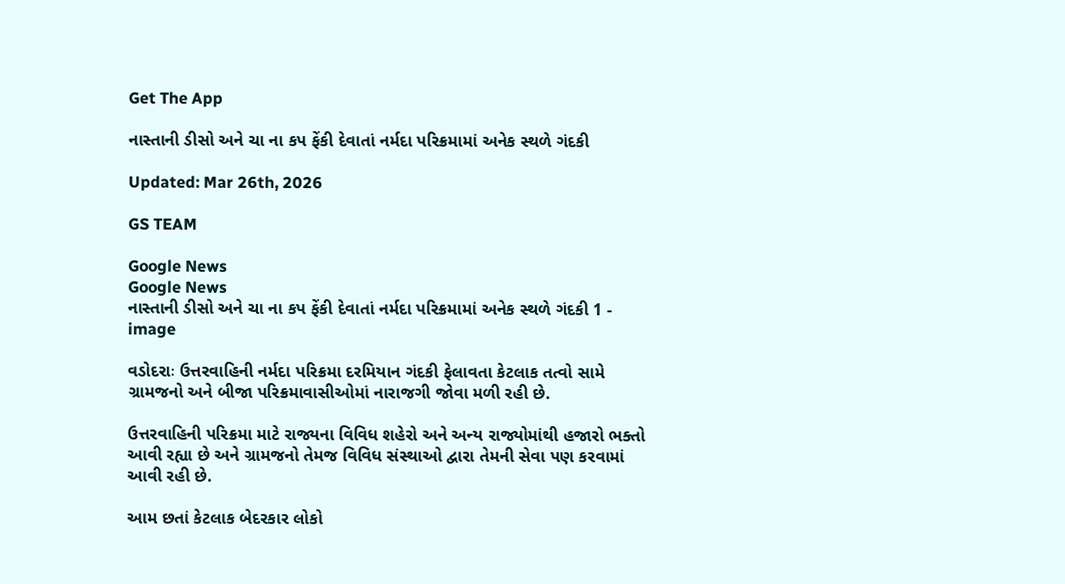Get The App

નાસ્તાની ડીસો અને ચા ના કપ ફેંકી દેવાતાં નર્મદા પરિક્રમામાં અનેક સ્થળે ગંદકી

Updated: Mar 26th, 2026

GS TEAM

Google News
Google News
નાસ્તાની ડીસો અને ચા ના કપ ફેંકી દેવાતાં નર્મદા પરિક્રમામાં અનેક સ્થળે ગંદકી 1 - image

વડોદરાઃ ઉત્તરવાહિની નર્મદા પરિક્રમા દરમિયાન ગંદકી ફેલાવતા કેટલાક તત્વો સામે ગ્રામજનો અને બીજા પરિક્રમાવાસીઓમાં નારાજગી જોવા મળી રહી છે.

ઉત્તરવાહિની પરિક્રમા માટે રાજ્યના વિવિધ શહેરો અને અન્ય રાજ્યોમાંથી હજારો ભક્તો આવી રહ્યા છે અને ગ્રામજનો તેમજ વિવિધ સંસ્થાઓ દ્વારા તેમની સેવા પણ કરવામાં આવી રહી છે.

આમ છતાં કેટલાક બેદરકાર લોકો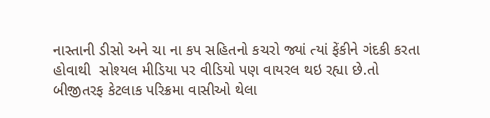નાસ્તાની ડીસો અને ચા ના કપ સહિતનો કચરો જ્યાં ત્યાં ફેંકીને ગંદકી કરતા હોવાથી  સોશ્યલ મીડિયા પર વીડિયો પણ વાયરલ થઇ રહ્યા છે.તો બીજીતરફ કેટલાક પરિક્રમા વાસીઓ થેલા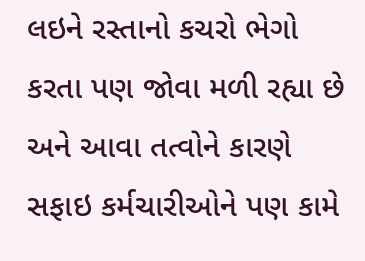લઇને રસ્તાનો કચરો ભેગો કરતા પણ જોવા મળી રહ્યા છે અને આવા તત્વોને કારણે સફાઇ કર્મચારીઓને પણ કામે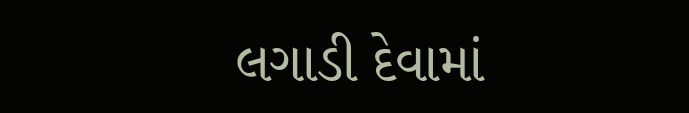લગાડી દેવામાં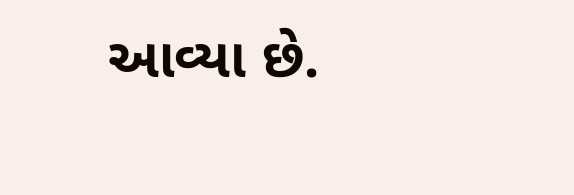આવ્યા છે.